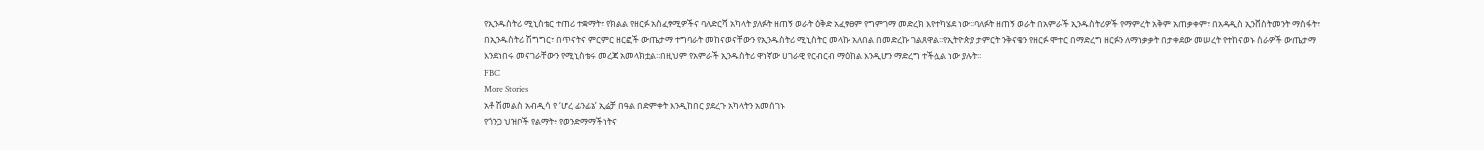የኢንዱስትሪ ሚኒስቴር ተጠሪ ተቋማት፣ የክልል የዘርፉ አስፈፃሚዎችና ባለድርሻ አካላት ያለፉት ዘጠኝ ወራት ዕቅድ አፈፃፀም የግምገማ መድረክ እየተካሄደ ነው፡፡ባለፉት ዘጠኝ ወራት በአምራች ኢንዱስትሪዎች የማምረት አቅም አጠቃቀም፣ በአዳዲስ ኢንቨስትመንት ማስፋት፣ በኢንዱስትሪ ሽግግር፣ በጥናትና ምርምር ዘርፎች ውጤታማ ተግባራት መከናወናቸውን የኢንዱስትሪ ሚኒስትር መላኩ አለበል በመድረኩ ገልጸዋል፡፡የኢትዮጵያ ታምርት ንቅናቄን የዘርፉ ሞተር በማድረግ ዘርፉን ለማነቃቃት በታቀደው መሠረት የተከናወኑ ስራዎች ውጤታማ እንደነበሩ መናገራቸውን የሚኒስቴሩ መረጃ አመላክቷል፡፡በዚህም የአምራች ኢንዱስትሪ ዋነኛው ሀገራዊ የርብርብ ማዕከል እንዲሆን ማድረግ ተችሏል ነው ያሉት፡፡
FBC
More Stories
አቶ ሽመልስ አብዲሳ የ ‘ሆረ ፊንፊኔ’ ኢሬቻ በዓል በድምቀት እንዲከበር ያደረጉ አካላትን አመሰገኑ
የጎንጋ ህዝቦች የልማት፥ የወንድማማችነትና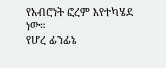የአብሮነት ፎረም እየተካሄደ ነው።
የሆረ ፊንፊኔ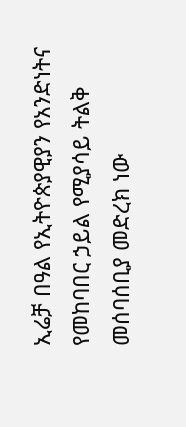ኢሬቻ በዓል የኢትዮጵያዊያን የአንድነትና የመከባበር ኃይል የሚያሳይ ትልቅ መሰባሰቢያ መድረክ ነው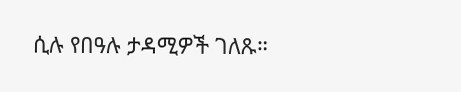ሲሉ የበዓሉ ታዳሚዎች ገለጹ።